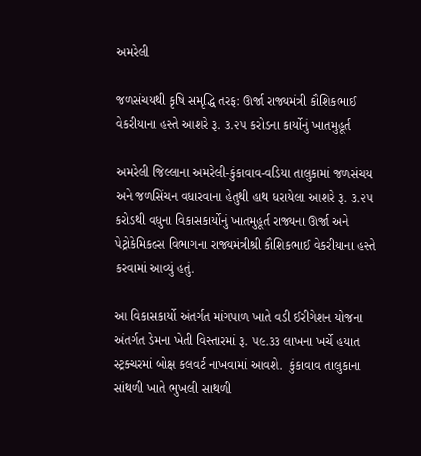અમરેલી

જળસંચયથી કૃષિ સમૃદ્ધિ તરફ: ઊર્જા રાજ્યમંત્રી કૌશિકભાઈ વેકરીયાના હસ્તે આશરે રૂ. ૩.૨૫ કરોડના કાર્યોનું ખાતમુહૂર્ત

અમરેલી જિલ્લાના અમરેલી-કુંકાવાવ-વડિયા તાલુકામાં જળસંચય અને જળસિંચન વધારવાના હેતુથી હાથ ધરાયેલા આશરે રૂ. ૩.૨૫ કરોડથી વધુના વિકાસકાર્યોનું ખાતમુહૂર્ત રાજ્યના ઊર્જા અને પેટ્રોકેમિકલ્સ વિભાગના રાજ્યમંત્રીશ્રી કૌશિકભાઈ વેકરીયાના હસ્તે કરવામાં આવ્યું હતું.

આ વિકાસકાર્યો અંતર્ગત માંગપાળ ખાતે વડી ઈરીગેશન યોજના અંતર્ગત ડેમના ખેતી વિસ્તારમાં રૂ. ૫૯.૩૩ લાખના ખર્ચે હયાત સ્ટ્રક્ચરમાં બોક્ષ કલવર્ટ નાખવામાં આવશે.  કુંકાવાવ તાલુકાના સાંથળી ખાતે ભુખલી સાથળી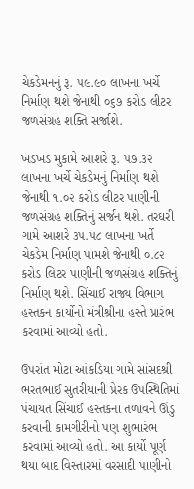ચેકડેમનનું રૂ. ૫૯.૯૦ લાખના ખર્ચે નિર્માણ થશે જેનાથી ૦૬૭ કરોડ લીટર જળસંગ્રહ શક્તિ સર્જાશે.

ખડખડ મુકામે આશરે રૂ. ૫૭.૩૨ લાખના ખર્ચે ચેકડેમનું નિર્માણ થશે જેનાથી ૧.૦૨ કરોડ લીટર પાણીની જળસંગ્રહ શક્તિનું સર્જન થશે. તરઘરી ગામે આશરે ૩૫.૫૮ લાખના ખર્તે  ચેકડેમ નિર્માણ પામશે જેનાથી ૦.૮૨ કરોડ લિટર પાણીની જળસંગ્રહ શક્તિનું નિર્માણ થશે. સિંચાઈ રાજ્ય વિભાગ હસ્તકન કાર્યોનો મંત્રીશ્રીના હસ્તે પ્રારંભ કરવામાં આવ્યો હતો.

ઉપરાંત મોટા આંકડિયા ગામે સાંસદશ્રી ભરતભાઈ સુતરીયાની પ્રેરક ઉપસ્થિતિમાં પંચાયત સિંચાઈ હસ્તકના તળાવને ઊંડુ કરવાની કામગીરીનો પણ શુભારંભ કરવામાં આવ્યો હતો. આ કાર્યો પૂર્ણ થયા બાદ વિસ્તારમાં વરસાદી પાણીનો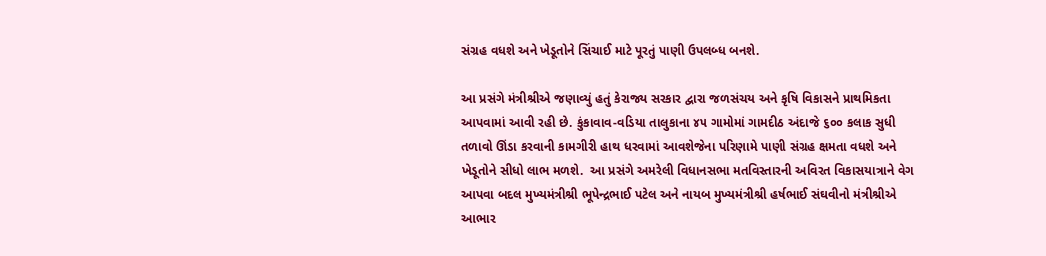સંગ્રહ વધશે અને ખેડૂતોને સિંચાઈ માટે પૂરતું પાણી ઉપલબ્ધ બનશે.

આ પ્રસંગે મંત્રીશ્રીએ જણાવ્યું હતું કેરાજ્ય સરકાર દ્વારા જળસંચય અને કૃષિ વિકાસને પ્રાથમિકતા આપવામાં આવી રહી છે. કુંકાવાવ-વડિયા તાલુકાના ૪૫ ગામોમાં ગામદીઠ અંદાજે ૬૦૦ કલાક સુધી તળાવો ઊંડા કરવાની કામગીરી હાથ ધરવામાં આવશેજેના પરિણામે પાણી સંગ્રહ ક્ષમતા વધશે અને ખેડૂતોને સીધો લાભ મળશે.  આ પ્રસંગે અમરેલી વિધાનસભા મતવિસ્તારની અવિરત વિકાસયાત્રાને વેગ આપવા બદલ મુખ્યમંત્રીશ્રી ભૂપેન્દ્રભાઈ પટેલ અને નાયબ મુખ્યમંત્રીશ્રી હર્ષભાઈ સંઘવીનો મંત્રીશ્રીએ આભાર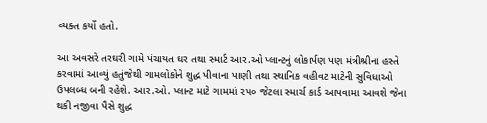વ્યક્ત કર્યો હતો.

આ અવસરે તરઘરી ગામે પંચાયત ઘર તથા સ્માર્ટ આર.ઓ પ્લાન્ટનું લોકાર્પણ પણ મંત્રીશ્રીના હસ્તે કરવામાં આવ્યું હતુંજેથી ગામલોકોને શુદ્ધ પીવાના પાણી તથા સ્થાનિક વહીવટ માટેની સુવિધાઓ ઉપલબ્ધ બની રહેશે. આર.ઓ. પ્લાન્ટ માટે ગામમાં ૨૫૦ જેટલા સ્માર્ચ કાર્ડ આપવામા આવશે જેના થકી નજીવા પૈસે શુદ્ધ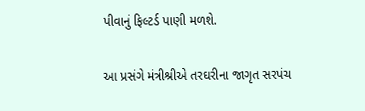પીવાનું ફિલ્ટર્ડ પાણી મળશે.

આ પ્રસંગે મંત્રીશ્રીએ તરઘરીના જાગૃત સરપંચ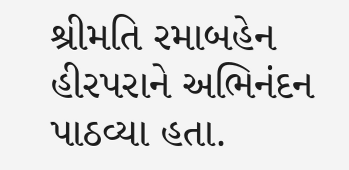શ્રીમતિ રમાબહેન હીરપરાને અભિનંદન પાઠવ્યા હતા.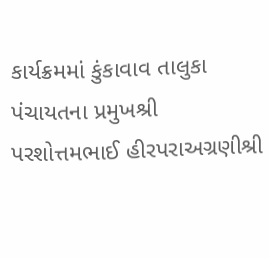કાર્યક્રમમાં કુંકાવાવ તાલુકા પંચાયતના પ્રમુખશ્રી પરશોત્તમભાઈ હીરપરાઅગ્રણીશ્રી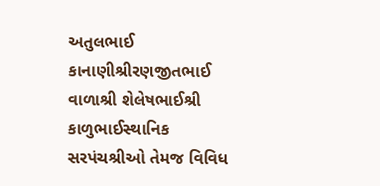અતુલભાઈ કાનાણીશ્રીરણજીતભાઈ વાળાશ્રી શેલેષભાઈશ્રી કાળુભાઈસ્થાનિક સરપંચશ્રીઓ તેમજ વિવિધ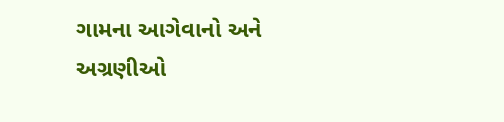ગામના આગેવાનો અને અગ્રણીઓ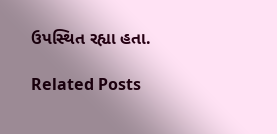ઉપસ્થિત રહ્યા હતા.

Related Posts